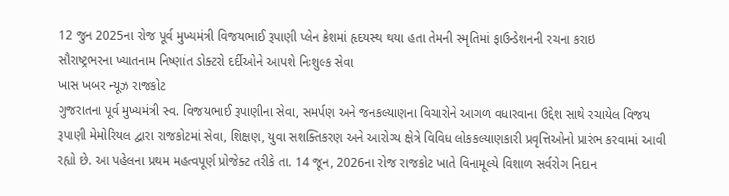12 જુન 2025ના રોજ પૂર્વ મુખ્યમંત્રી વિજયભાઈ રૂપાણી પ્લેન ક્રેશમાં હૃદયસ્થ થયા હતા તેમની સ્મૃતિમાં ફાઉન્ડેશનની રચના કરાઇ
સૌરાષ્ટ્રભરના ખ્યાતનામ નિષ્ણાંત ડોક્ટરો દર્દીઓને આપશે નિઃશુલ્ક સેવા
ખાસ ખબર ન્યૂઝ રાજકોટ
ગુજરાતના પૂર્વ મુખ્યમંત્રી સ્વ. વિજયભાઈ રૂપાણીના સેવા, સમર્પણ અને જનકલ્યાણના વિચારોને આગળ વધારવાના ઉદ્દેશ સાથે રચાયેલ વિજય રૂપાણી મેમોરિયલ દ્વારા રાજકોટમાં સેવા, શિક્ષણ, યુવા સશક્તિકરણ અને આરોગ્ય ક્ષેત્રે વિવિધ લોકકલ્યાણકારી પ્રવૃત્તિઓનો પ્રારંભ કરવામાં આવી રહ્યો છે. આ પહેલના પ્રથમ મહત્વપૂર્ણ પ્રોજેક્ટ તરીકે તા. 14 જૂન, 2026ના રોજ રાજકોટ ખાતે વિનામૂલ્યે વિશાળ સર્વરોગ નિદાન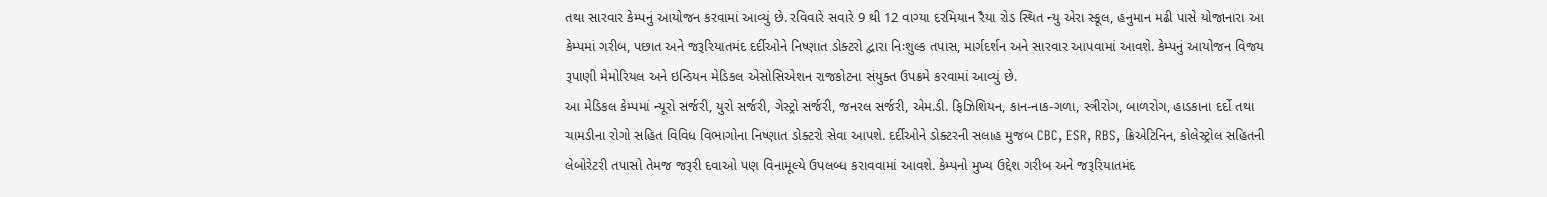તથા સારવાર કેમ્પનું આયોજન કરવામાં આવ્યું છે. રવિવારે સવારે 9 થી 12 વાગ્યા દરમિયાન રૈયા રોડ સ્થિત ન્યુ એરા સ્કૂલ, હનુમાન મઢી પાસે યોજાનારા આ કેમ્પમાં ગરીબ, પછાત અને જરૂરિયાતમંદ દર્દીઓને નિષ્ણાત ડોક્ટરો દ્વારા નિઃશુલ્ક તપાસ, માર્ગદર્શન અને સારવાર આપવામાં આવશે. કેમ્પનું આયોજન વિજય રૂપાણી મેમોરિયલ અને ઇન્ડિયન મેડિકલ એસોસિએશન રાજકોટના સંયુક્ત ઉપક્રમે કરવામાં આવ્યું છે.
આ મેડિકલ કેમ્પમાં ન્યૂરો સર્જરી, યુરો સર્જરી, ગેસ્ટ્રો સર્જરી, જનરલ સર્જરી, એમ.ડી. ફિઝિશિયન, કાન-નાક-ગળા, સ્ત્રીરોગ, બાળરોગ, હાડકાના દર્દો તથા ચામડીના રોગો સહિત વિવિધ વિભાગોના નિષ્ણાત ડોક્ટરો સેવા આપશે. દર્દીઓને ડોક્ટરની સલાહ મુજબ CBC, ESR, RBS, ક્રિએટિનિન, કોલેસ્ટ્રોલ સહિતની લેબોરેટરી તપાસો તેમજ જરૂરી દવાઓ પણ વિનામૂલ્યે ઉપલબ્ધ કરાવવામાં આવશે. કેમ્પનો મુખ્ય ઉદ્દેશ ગરીબ અને જરૂરિયાતમંદ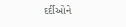દર્દીઓને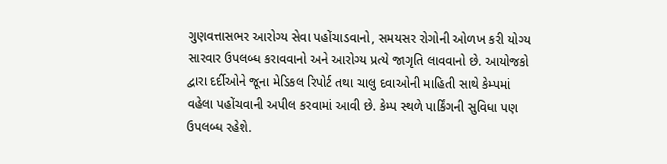ગુણવત્તાસભર આરોગ્ય સેવા પહોંચાડવાનો, સમયસર રોગોની ઓળખ કરી યોગ્ય સારવાર ઉપલબ્ધ કરાવવાનો અને આરોગ્ય પ્રત્યે જાગૃતિ લાવવાનો છે. આયોજકો દ્વારા દર્દીઓને જૂના મેડિકલ રિપોર્ટ તથા ચાલુ દવાઓની માહિતી સાથે કેમ્પમાં વહેલા પહોંચવાની અપીલ કરવામાં આવી છે. કેમ્પ સ્થળે પાર્કિંગની સુવિધા પણ ઉપલબ્ધ રહેશે.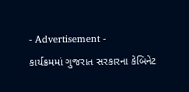- Advertisement -
કાર્યક્રમમાં ગુજરાત સરકારના કેબિનેટ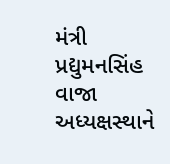મંત્રી પ્રદ્યુમનસિંહ વાજા અધ્યક્ષસ્થાને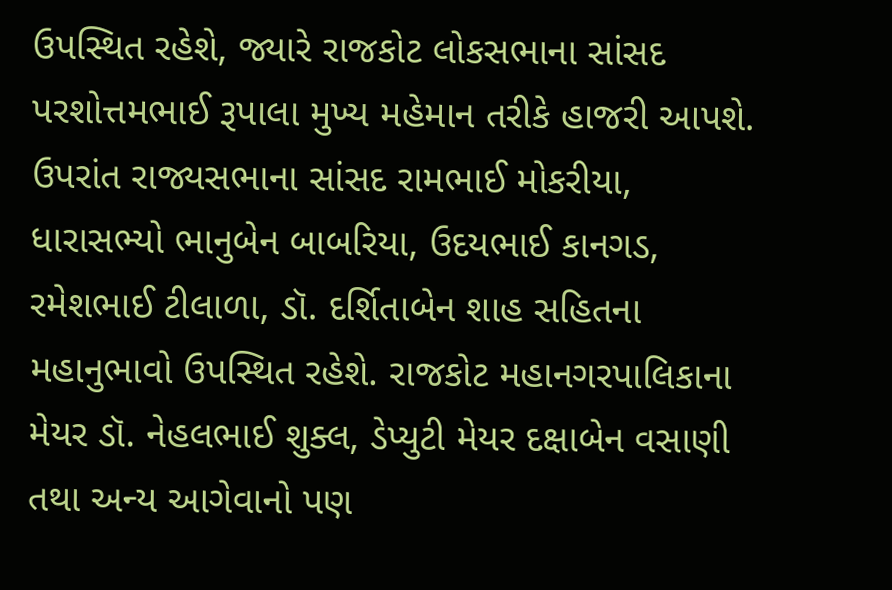ઉપસ્થિત રહેશે, જ્યારે રાજકોટ લોકસભાના સાંસદ પરશોત્તમભાઈ રૂપાલા મુખ્ય મહેમાન તરીકે હાજરી આપશે. ઉપરાંત રાજ્યસભાના સાંસદ રામભાઈ મોકરીયા, ધારાસભ્યો ભાનુબેન બાબરિયા, ઉદયભાઈ કાનગડ, રમેશભાઈ ટીલાળા, ડૉ. દર્શિતાબેન શાહ સહિતના મહાનુભાવો ઉપસ્થિત રહેશે. રાજકોટ મહાનગરપાલિકાના મેયર ડૉ. નેહલભાઈ શુક્લ, ડેપ્યુટી મેયર દક્ષાબેન વસાણી તથા અન્ય આગેવાનો પણ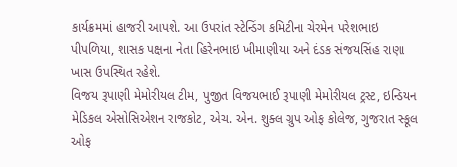કાર્યક્રમમાં હાજરી આપશે. આ ઉપરાંત સ્ટેન્ડિંગ કમિટીના ચેરમેન પરેશભાઇ પીપળિયા, શાસક પક્ષના નેતા હિરેનભાઇ ખીમાણીયા અને દંડક સંજયસિંહ રાણા ખાસ ઉપસ્થિત રહેશે.
વિજય રૂપાણી મેમોરીયલ ટીમ, પુજીત વિજયભાઈ રૂપાણી મેમોરીયલ ટ્રસ્ટ, ઇન્ડિયન મેડિકલ એસોસિએશન રાજકોટ, એચ. એન. શુક્લ ગ્રુપ ઓફ કોલેજ, ગુજરાત સ્કૂલ ઓફ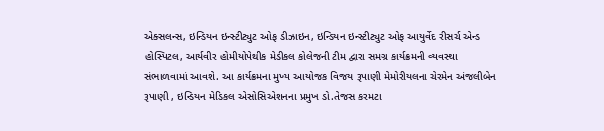એક્સલન્સ, ઇન્ડિયન ઇન્સ્ટીટ્યુટ ઓફ ડીઝાઇન, ઇન્ડિયન ઇન્સ્ટીટ્યુટ ઓફ આયુર્વેદ રીસર્ચ એન્ડ હોસ્પિટલ, આર્યવીર હોમીયોપેથીક મેડીકલ કોલેજની ટીમ દ્વારા સમગ્ર કાર્યક્રમની વ્યવસ્થા સંભાળવામાં આવશે. આ કાર્યક્રમના મુખ્ય આયોજક વિજય રૂપાણી મેમોરીયલના ચેરમેન અંજલીબેન રૂપાણી , ઇન્ડિયન મેડિકલ એસોસિએશનના પ્રમુખ ડો.તેજસ કરમટા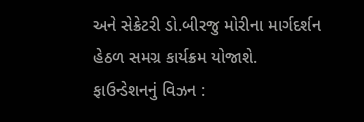અને સેક્રેટરી ડો.બીરજુ મોરીના માર્ગદર્શન હેઠળ સમગ્ર કાર્યક્રમ યોજાશે.
ફાઉન્ડેશનનું વિઝન :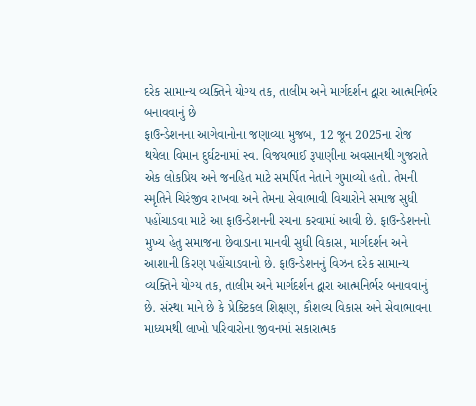દરેક સામાન્ય વ્યક્તિને યોગ્ય તક, તાલીમ અને માર્ગદર્શન દ્વારા આત્મનિર્ભર બનાવવાનું છે
ફાઉન્ડેશનના આગેવાનોના જણાવ્યા મુજબ, 12 જૂન 2025ના રોજ થયેલા વિમાન દુર્ઘટનામાં સ્વ. વિજયભાઈ રૂપાણીના અવસાનથી ગુજરાતે એક લોકપ્રિય અને જનહિત માટે સમર્પિત નેતાને ગુમાવ્યો હતો. તેમની સ્મૃતિને ચિરંજીવ રાખવા અને તેમના સેવાભાવી વિચારોને સમાજ સુધી પહોંચાડવા માટે આ ફાઉન્ડેશનની રચના કરવામાં આવી છે. ફાઉન્ડેશનનો મુખ્ય હેતુ સમાજના છેવાડાના માનવી સુધી વિકાસ, માર્ગદર્શન અને આશાની કિરણ પહોંચાડવાનો છે. ફાઉન્ડેશનનું વિઝન દરેક સામાન્ય વ્યક્તિને યોગ્ય તક, તાલીમ અને માર્ગદર્શન દ્વારા આત્મનિર્ભર બનાવવાનું છે. સંસ્થા માને છે કે પ્રેક્ટિકલ શિક્ષણ, કૌશલ્ય વિકાસ અને સેવાભાવના માધ્યમથી લાખો પરિવારોના જીવનમાં સકારાત્મક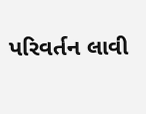પરિવર્તન લાવી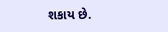શકાય છે.